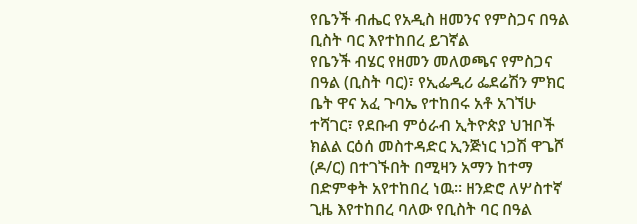የቤንች ብሔር የአዲስ ዘመንና የምስጋና በዓል ቢስት ባር እየተከበረ ይገኛል
የቤንች ብሄር የዘመን መለወጫና የምስጋና በዓል (ቢስት ባር)፣ የኢፌዲሪ ፌደሬሽን ምክር ቤት ዋና አፈ ጉባኤ የተከበሩ አቶ አገኘሁ ተሻገር፣ የደቡብ ምዕራብ ኢትዮጵያ ህዝቦች ክልል ርዕሰ መስተዳድር ኢንጅነር ነጋሽ ዋጌሾ (ዶ/ር) በተገኙበት በሚዛን አማን ከተማ በድምቀት አየተከበረ ነዉ። ዘንድሮ ለሦስተኛ ጊዜ እየተከበረ ባለው የቢስት ባር በዓል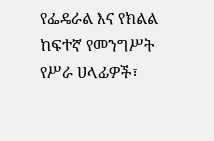የፌዴራል እና የክልል ከፍተኛ የመንግሥት የሥራ ሀላፊዎች፣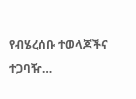የብሄረሰቡ ተወላጆችና ተጋባዥ…